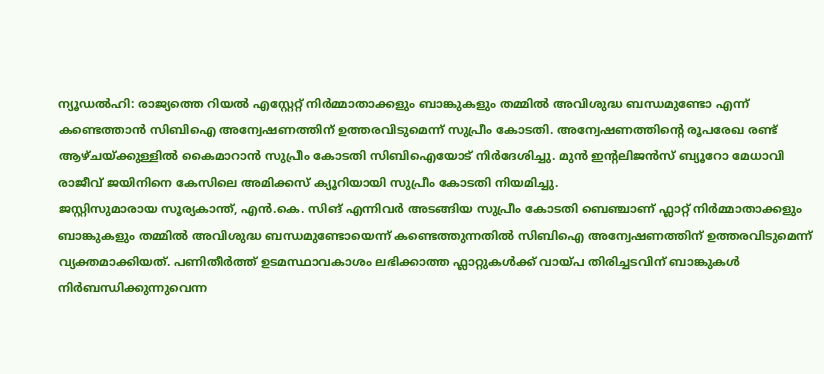ന്യൂഡൽഹി: രാജ്യത്തെ റിയൽ എസ്റ്റേറ്റ് നിർമ്മാതാക്കളും ബാങ്കുകളും തമ്മിൽ അവിശുദ്ധ ബന്ധമുണ്ടോ എന്ന് കണ്ടെത്താൻ സിബിഐ അന്വേഷണത്തിന് ഉത്തരവിടുമെന്ന് സുപ്രീം കോടതി. അന്വേഷണത്തിന്റെ രൂപരേഖ രണ്ട് ആഴ്ചയ്ക്കുള്ളിൽ കൈമാറാൻ സുപ്രീം കോടതി സിബിഐയോട് നിർദേശിച്ചു. മുൻ ഇന്റലിജൻസ് ബ്യൂറോ മേധാവി രാജീവ് ജയിനിനെ കേസിലെ അമിക്കസ് ക്യൂറിയായി സുപ്രീം കോടതി നിയമിച്ചു.
ജസ്റ്റിസുമാരായ സൂര്യകാന്ത്, എൻ.കെ. സിങ് എന്നിവർ അടങ്ങിയ സുപ്രീം കോടതി ബെഞ്ചാണ് ഫ്ലാറ്റ് നിർമ്മാതാക്കളും ബാങ്കുകളും തമ്മിൽ അവിശുദ്ധ ബന്ധമുണ്ടോയെന്ന് കണ്ടെത്തുന്നതിൽ സിബിഐ അന്വേഷണത്തിന് ഉത്തരവിടുമെന്ന് വ്യക്തമാക്കിയത്. പണിതീർത്ത് ഉടമസ്ഥാവകാശം ലഭിക്കാത്ത ഫ്ലാറ്റുകൾക്ക് വായ്പ തിരിച്ചടവിന് ബാങ്കുകൾ നിർബന്ധിക്കുന്നുവെന്ന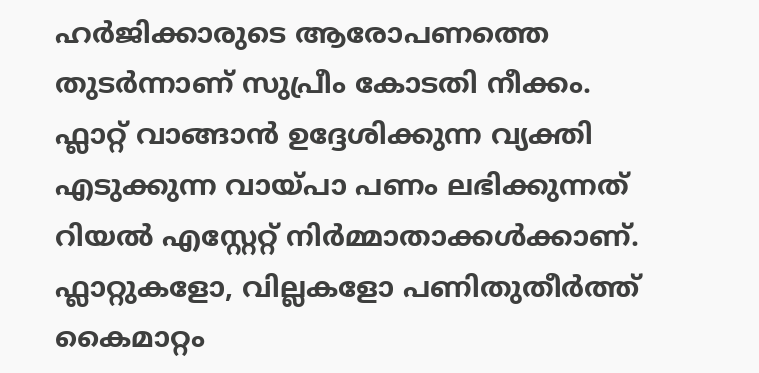ഹർജിക്കാരുടെ ആരോപണത്തെ തുടർന്നാണ് സുപ്രീം കോടതി നീക്കം.
ഫ്ലാറ്റ് വാങ്ങാൻ ഉദ്ദേശിക്കുന്ന വ്യക്തി എടുക്കുന്ന വായ്പാ പണം ലഭിക്കുന്നത് റിയൽ എസ്റ്റേറ്റ് നിർമ്മാതാക്കൾക്കാണ്. ഫ്ലാറ്റുകളോ, വില്ലകളോ പണിതുതീർത്ത് കൈമാറ്റം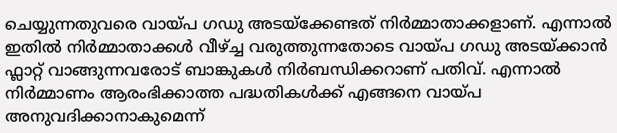ചെയ്യുന്നതുവരെ വായ്പ ഗഡു അടയ്ക്കേണ്ടത് നിർമ്മാതാക്കളാണ്. എന്നാൽ ഇതിൽ നിർമ്മാതാക്കൾ വീഴ്ച്ച വരുത്തുന്നതോടെ വായ്പ ഗഡു അടയ്ക്കാൻ ഫ്ലാറ്റ് വാങ്ങുന്നവരോട് ബാങ്കുകൾ നിർബന്ധിക്കറാണ് പതിവ്. എന്നാൽ നിർമ്മാണം ആരംഭിക്കാത്ത പദ്ധതികൾക്ക് എങ്ങനെ വായ്പ അനുവദിക്കാനാകുമെന്ന്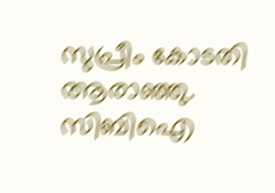സുപ്രീം കോടതി ആരാഞ്ഞു.
സിബിഐ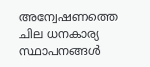അന്വേഷണത്തെ ചില ധനകാര്യ സ്ഥാപനങ്ങൾ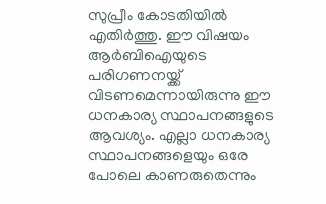സുപ്രീം കോടതിയിൽ എതിർത്തു. ഈ വിഷയം ആർബിഐയുടെ പരിഗണനയ്ക്ക് വിടണമെന്നായിരുന്നു ഈ ധനകാര്യ സ്ഥാപനങ്ങളുടെ ആവശ്യം. എല്ലാ ധനകാര്യ സ്ഥാപനങ്ങളെയും ഒരേ പോലെ കാണരുതെന്നും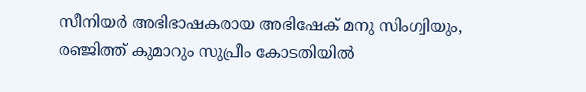സീനിയർ അഭിഭാഷകരായ അഭിഷേക് മനു സിംഗ്വിയും, രഞ്ജിത്ത് കുമാറും സുപ്രീം കോടതിയിൽ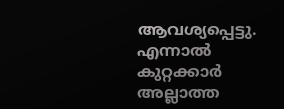ആവശ്യപ്പെട്ടു. എന്നാൽ കുറ്റക്കാർ അല്ലാത്ത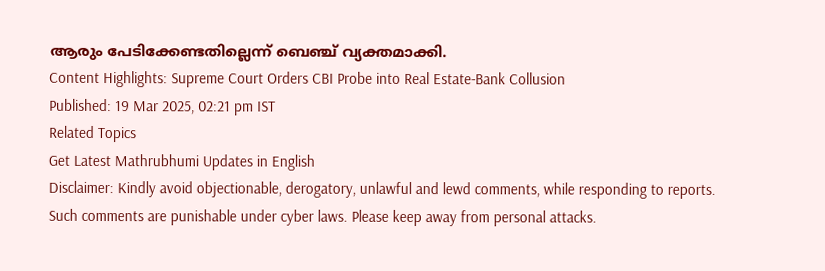ആരും പേടിക്കേണ്ടതില്ലെന്ന് ബെഞ്ച് വ്യക്തമാക്കി.
Content Highlights: Supreme Court Orders CBI Probe into Real Estate-Bank Collusion
Published: 19 Mar 2025, 02:21 pm IST
Related Topics
Get Latest Mathrubhumi Updates in English
Disclaimer: Kindly avoid objectionable, derogatory, unlawful and lewd comments, while responding to reports. Such comments are punishable under cyber laws. Please keep away from personal attacks.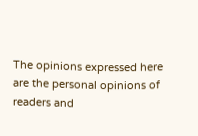The opinions expressed here are the personal opinions of readers and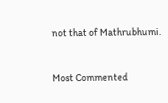not that of Mathrubhumi.


Most Commented